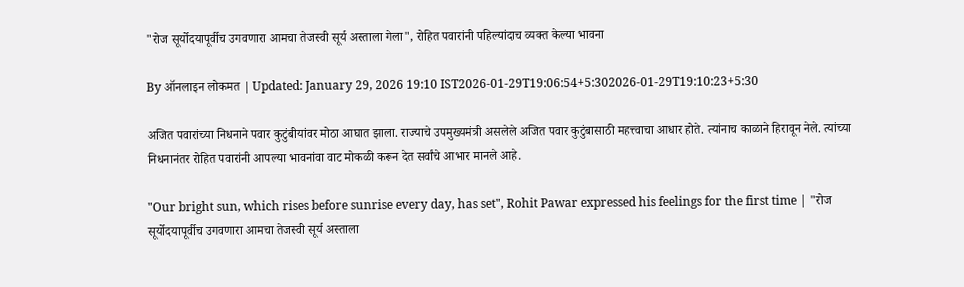"रोज सूर्योदयापूर्वीच उगवणारा आमचा तेजस्वी सूर्य अस्ताला गेला", रोहित पवारांनी पहिल्यांदाच व्यक्त केल्या भावना

By ऑनलाइन लोकमत | Updated: January 29, 2026 19:10 IST2026-01-29T19:06:54+5:302026-01-29T19:10:23+5:30

अजित पवारांच्या निधनाने पवार कुटुंबीयांवर मोठा आघात झाला. राज्याचे उपमुख्यमंत्री असलेले अजित पवार कुटुंबासाठी महत्त्वाचा आधार होते. त्यांनाच काळाने हिरावून नेले. त्यांच्या निधनानंतर रोहित पवारांनी आपल्या भावनांवा वाट मोकळी करून देत सर्वांचे आभार मानले आहे.

"Our bright sun, which rises before sunrise every day, has set", Rohit Pawar expressed his feelings for the first time | "रोज सूर्योदयापूर्वीच उगवणारा आमचा तेजस्वी सूर्य अस्ताला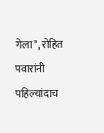गेला", रोहित पवारांनी पहिल्यांदाच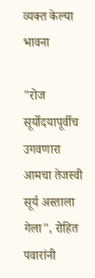व्यक्त केल्या भावना

"रोज सूर्योदयापूर्वीच उगवणारा आमचा तेजस्वी सूर्य अस्ताला गेला", रोहित पवारांनी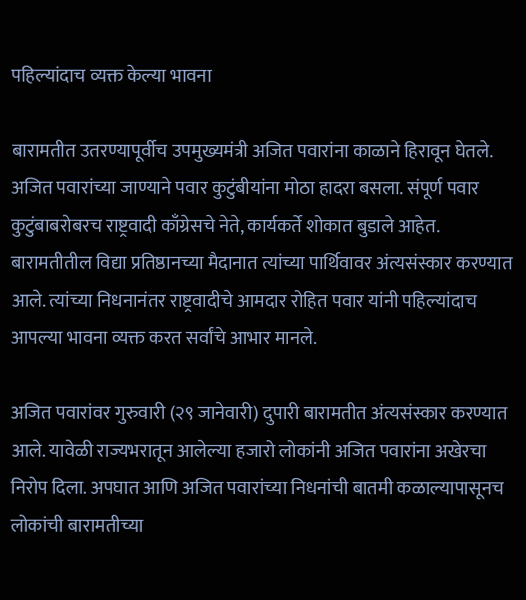पहिल्यांदाच व्यक्त केल्या भावना

बारामतीत उतरण्यापूर्वीच उपमुख्यमंत्री अजित पवारांना काळाने हिरावून घेतले. अजित पवारांच्या जाण्याने पवार कुटुंबीयांना मोठा हादरा बसला. संपूर्ण पवार कुटुंबाबरोबरच राष्ट्रवादी काँग्रेसचे नेते, कार्यकर्ते शोकात बुडाले आहेत. बारामतीतील विद्या प्रतिष्ठानच्या मैदानात त्यांच्या पार्थिवावर अंत्यसंस्कार करण्यात आले. त्यांच्या निधनानंतर राष्ट्रवादीचे आमदार रोहित पवार यांनी पहिल्यांदाच आपल्या भावना व्यक्त करत सर्वांचे आभार मानले.

अजित पवारांवर गुरुवारी (२९ जानेवारी) दुपारी बारामतीत अंत्यसंस्कार करण्यात आले. यावेळी राज्यभरातून आलेल्या हजारो लोकांनी अजित पवारांना अखेरचा निरोप दिला. अपघात आणि अजित पवारांच्या निधनांची बातमी कळाल्यापासूनच लोकांची बारामतीच्या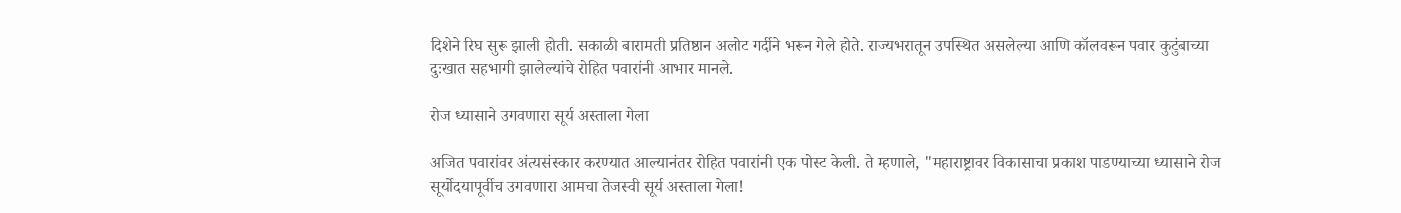दिशेने रिघ सुरू झाली होती. सकाळी बारामती प्रतिष्ठान अलोट गर्दीने भरून गेले होते. राज्यभरातून उपस्थित असलेल्या आणि कॉलवरून पवार कुटुंबाच्या दुःखात सहभागी झालेल्यांचे रोहित पवारांनी आभार मानले.

रोज ध्यासाने उगवणारा सूर्य अस्ताला गेला

अजित पवारांवर अंत्यसंस्कार करण्यात आल्यानंतर रोहित पवारांनी एक पोस्ट केली. ते म्हणाले, "महाराष्ट्रावर विकासाचा प्रकाश पाडण्याच्या ध्यासाने रोज सूर्योदयापूर्वीच उगवणारा आमचा तेजस्वी सूर्य अस्ताला गेला!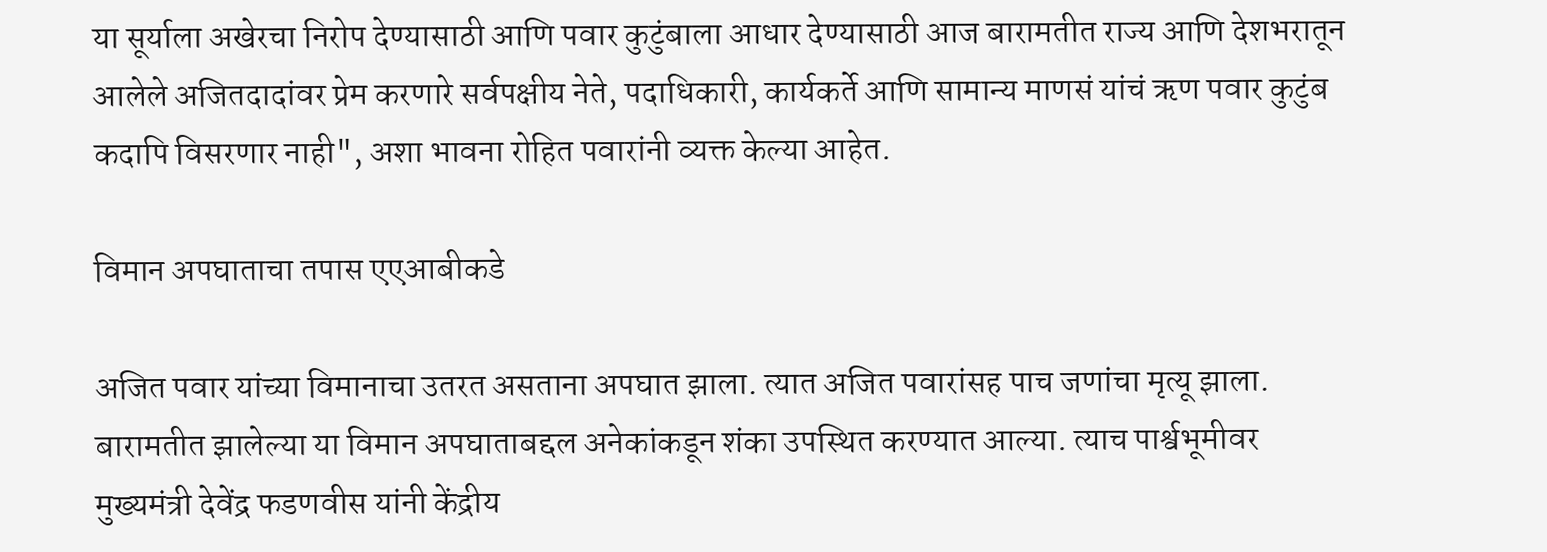या सूर्याला अखेरचा निरोप देण्यासाठी आणि पवार कुटुंबाला आधार देण्यासाठी आज बारामतीत राज्य आणि देशभरातून आलेले अजितदादांवर प्रेम करणारे सर्वपक्षीय नेते, पदाधिकारी, कार्यकर्ते आणि सामान्य माणसं यांचं ऋण पवार कुटुंब कदापि विसरणार नाही", अशा भावना रोहित पवारांनी व्यक्त केल्या आहेत.

विमान अपघाताचा तपास एएआबीकडे

अजित पवार यांच्या विमानाचा उतरत असताना अपघात झाला. त्यात अजित पवारांसह पाच जणांचा मृत्यू झाला. बारामतीत झालेल्या या विमान अपघाताबद्दल अनेकांकडून शंका उपस्थित करण्यात आल्या. त्याच पार्श्वभूमीवर मुख्यमंत्री देवेंद्र फडणवीस यांनी केंद्रीय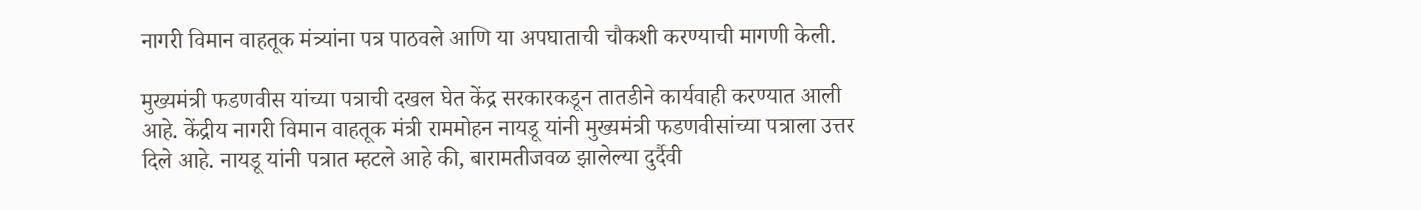नागरी विमान वाहतूक मंत्र्यांना पत्र पाठवले आणि या अपघाताची चौकशी करण्याची मागणी केली.

मुख्यमंत्री फडणवीस यांच्या पत्राची दखल घेत केंद्र सरकारकडून तातडीने कार्यवाही करण्यात आली आहे. केंद्रीय नागरी विमान वाहतूक मंत्री राममोहन नायडू यांनी मुख्यमंत्री फडणवीसांच्या पत्राला उत्तर दिले आहे. नायडू यांनी पत्रात म्हटले आहे की, बारामतीजवळ झालेल्या दुर्दैवी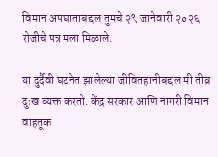विमान अपघाताबद्दल तुमचे २९ जानेवारी २०२६ रोजीचे पत्र मला मिळाले.

या दुर्दैवी घटनेत झालेल्या जीवितहानीबद्दल मी तीव्र दुःख व्यक्त करतो. केंद्र सरकार आणि नागरी विमान वाहतूक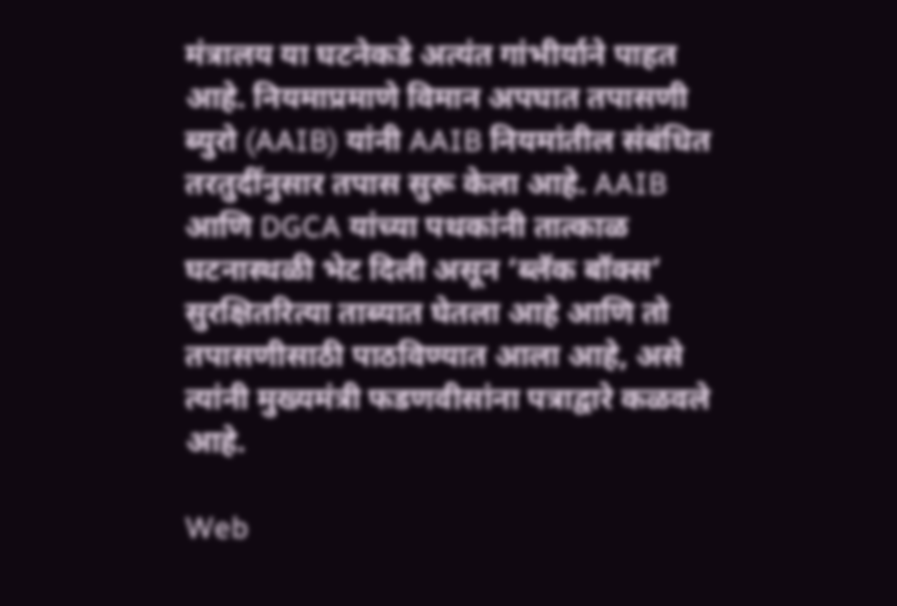मंत्रालय या घटनेकडे अत्यंत गांभीर्याने पाहत आहे. नियमाप्रमाणे विमान अपघात तपासणी ब्युरो (AAIB) यांनी AAIB नियमांतील संबंधित तरतुदींनुसार तपास सुरू केला आहे. AAIB आणि DGCA यांच्या पथकांनी तात्काळ घटनास्थळी भेट दिली असून ‘ब्लॅक बॉक्स’ सुरक्षितरित्या ताब्यात घेतला आहे आणि तो तपासणीसाठी पाठविण्यात आला आहे, असे त्यांनी मुख्यमंत्री फडणवीसांना पत्राद्वारे कळवले आहे.

Web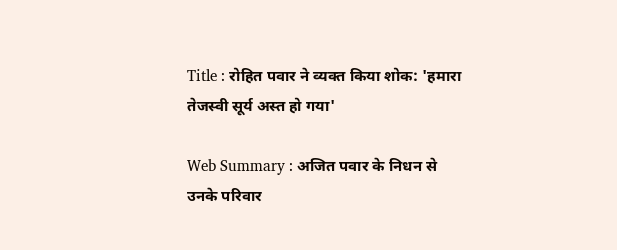Title : रोहित पवार ने व्यक्त किया शोक: 'हमारा तेजस्वी सूर्य अस्त हो गया'

Web Summary : अजित पवार के निधन से उनके परिवार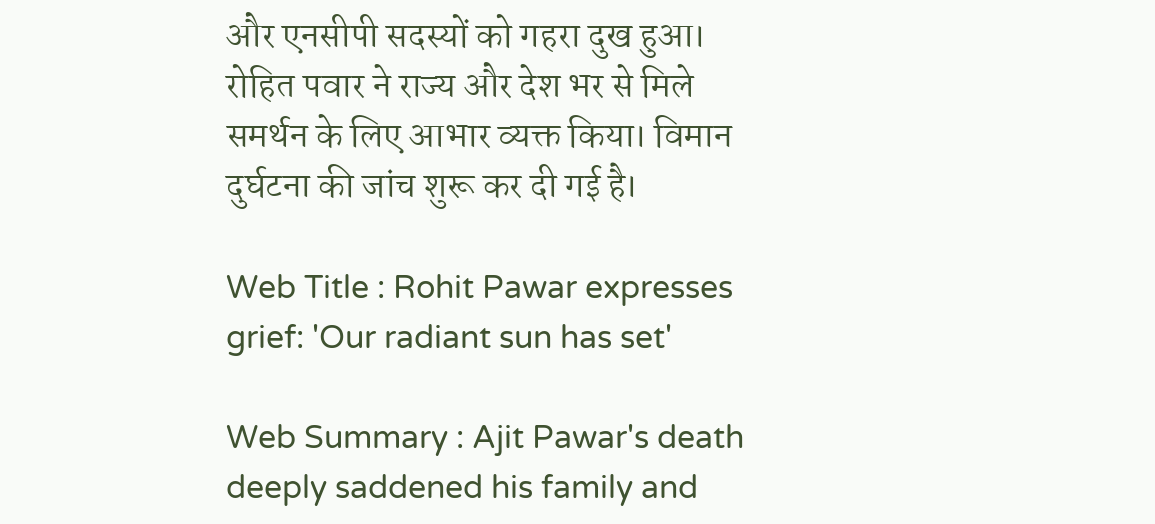और एनसीपी सदस्यों को गहरा दुख हुआ। रोहित पवार ने राज्य और देश भर से मिले समर्थन के लिए आभार व्यक्त किया। विमान दुर्घटना की जांच शुरू कर दी गई है।

Web Title : Rohit Pawar expresses grief: 'Our radiant sun has set'

Web Summary : Ajit Pawar's death deeply saddened his family and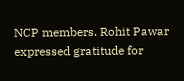NCP members. Rohit Pawar expressed gratitude for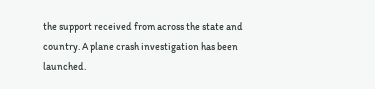the support received from across the state and country. A plane crash investigation has been launched.